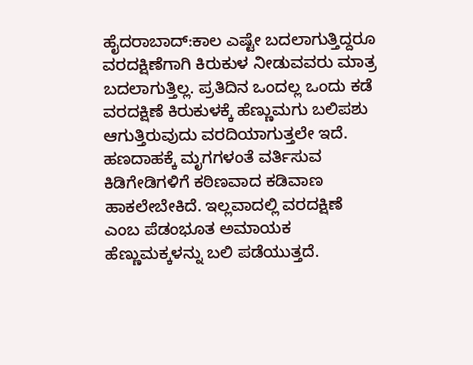ಹೈದರಾಬಾದ್:ಕಾಲ ಎಷ್ಟೇ ಬದಲಾಗುತ್ತಿದ್ದರೂ ವರದಕ್ಷಿಣೆಗಾಗಿ ಕಿರುಕುಳ ನೀಡುವವರು ಮಾತ್ರ ಬದಲಾಗುತ್ತಿಲ್ಲ. ಪ್ರತಿದಿನ ಒಂದಲ್ಲ ಒಂದು ಕಡೆ ವರದಕ್ಷಿಣೆ ಕಿರುಕುಳಕ್ಕೆ ಹೆಣ್ಣುಮಗು ಬಲಿಪಶು ಆಗುತ್ತಿರುವುದು ವರದಿಯಾಗುತ್ತಲೇ ಇದೆ. ಹಣದಾಹಕ್ಕೆ ಮೃಗಗಳಂತೆ ವರ್ತಿಸುವ ಕಿಡಿಗೇಡಿಗಳಿಗೆ ಕಠಿಣವಾದ ಕಡಿವಾಣ ಹಾಕಲೇಬೇಕಿದೆ. ಇಲ್ಲವಾದಲ್ಲಿ ವರದಕ್ಷಿಣೆ ಎಂಬ ಪೆಡಂಭೂತ ಅಮಾಯಕ ಹೆಣ್ಣುಮಕ್ಕಳನ್ನು ಬಲಿ ಪಡೆಯುತ್ತದೆ.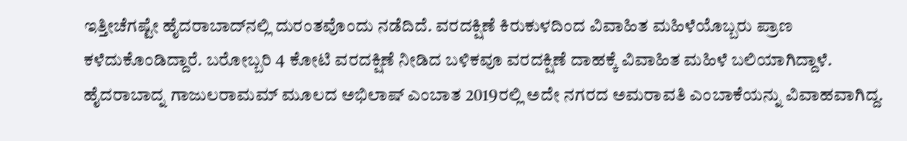ಇತ್ತೀಚೆಗಷ್ಟೇ ಹೈದರಾಬಾದ್‌ನಲ್ಲಿ ದುರಂತವೊಂದು ನಡೆದಿದೆ. ವರದಕ್ಷಿಣೆ ಕಿರುಕುಳದಿಂದ ವಿವಾಹಿತ ಮಹಿಳೆಯೊಬ್ಬರು ಪ್ರಾಣ ಕಳೆದುಕೊಂಡಿದ್ದಾರೆ. ಬರೋಬ್ಬರಿ 4 ಕೋಟಿ ವರದಕ್ಷಿಣೆ ನೀಡಿದ ಬಳಿಕವೂ ವರದಕ್ಷಿಣೆ ದಾಹಕ್ಕೆ ವಿವಾಹಿತ ಮಹಿಳೆ ಬಲಿಯಾಗಿದ್ದಾಳೆ.
ಹೈದರಾಬಾದ್ನ ಗಾಜುಲರಾಮಮ್ ಮೂಲದ ಅಭಿಲಾಷ್ ಎಂಬಾತ 2019ರಲ್ಲಿ ಅದೇ ನಗರದ ಅಮರಾವತಿ ಎಂಬಾಕೆಯನ್ನು ವಿವಾಹವಾಗಿದ್ದ.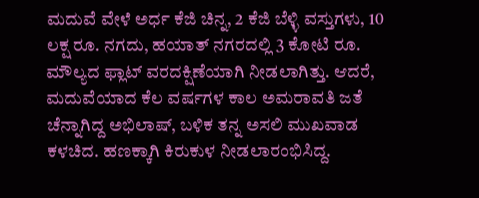ಮದುವೆ ವೇಳೆ ಅರ್ಧ ಕೆಜಿ ಚಿನ್ನ, 2 ಕೆಜಿ ಬೆಳ್ಳಿ ವಸ್ತುಗಳು, 10 ಲಕ್ಷ ರೂ. ನಗದು, ಹಯಾತ್ ನಗರದಲ್ಲಿ 3 ಕೋಟಿ ರೂ. ಮೌಲ್ಯದ ಫ್ಲಾಟ್ ವರದಕ್ಷಿಣೆಯಾಗಿ ನೀಡಲಾಗಿತ್ತು. ಆದರೆ, ಮದುವೆಯಾದ ಕೆಲ ವರ್ಷಗಳ ಕಾಲ ಅಮರಾವತಿ ಜತೆ ಚೆನ್ನಾಗಿದ್ದ ಅಭಿಲಾಷ್, ಬಳಿಕ ತನ್ನ ಅಸಲಿ ಮುಖವಾಡ ಕಳಚಿದ. ಹಣಕ್ಕಾಗಿ ಕಿರುಕುಳ ನೀಡಲಾರಂಭಿಸಿದ್ದ.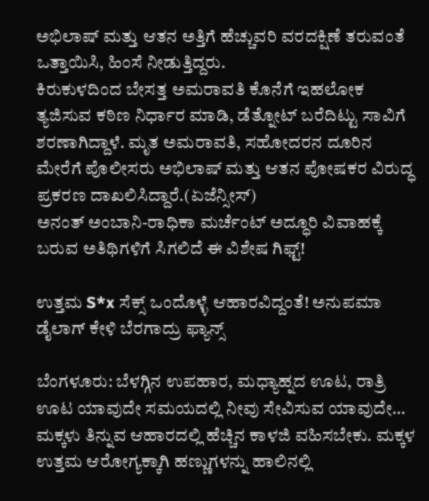ಅಭಿಲಾಷ್ ಮತ್ತು ಆತನ ಅತ್ತಿಗೆ ಹೆಚ್ಚುವರಿ ವರದಕ್ಷಿಣೆ ತರುವಂತೆ ಒತ್ತಾಯಿಸಿ, ಹಿಂಸೆ ನೀಡುತ್ತಿದ್ದರು.
ಕಿರುಕುಳದಿಂದ ಬೇಸತ್ತ ಅಮರಾವತಿ ಕೊನೆಗೆ ಇಹಲೋಕ ತ್ಯಜಿಸುವ ಕಠಿಣ ನಿರ್ಧಾರ ಮಾಡಿ, ಡೆತ್ನೋಟ್ ಬರೆದಿಟ್ಟು ಸಾವಿಗೆ ಶರಣಾಗಿದ್ದಾಳೆ. ಮೃತ ಅಮರಾವತಿ, ಸಹೋದರನ ದೂರಿನ ಮೇರೆಗೆ ಪೊಲೀಸರು ಅಭಿಲಾಷ್ ಮತ್ತು ಆತನ ಪೋಷಕರ ವಿರುದ್ಧ ಪ್ರಕರಣ ದಾಖಲಿಸಿದ್ದಾರೆ.(ಏಜೆನ್ಸೀಸ್)
ಅನಂತ್ ಅಂಬಾನಿ-ರಾಧಿಕಾ ಮರ್ಚೆಂಟ್ ಅದ್ಧೂರಿ ವಿವಾಹಕ್ಕೆ ಬರುವ ಅತಿಥಿಗಳಿಗೆ ಸಿಗಲಿದೆ ಈ ವಿಶೇಷ ಗಿಫ್ಟ್!

ಉತ್ತಮ S*x ಸೆಕ್ಸ್ ಒಂದೊಳ್ಳೆ ಆಹಾರವಿದ್ದಂತೆ! ಅನುಪಮಾ ಡೈಲಾಗ್ ಕೇಳಿ ಬೆರಗಾದ್ರು ಫ್ಯಾನ್ಸ್

ಬೆಂಗಳೂರು: ಬೆಳಗ್ಗಿನ ಉಪಹಾರ, ಮಧ್ಯಾಹ್ನದ ಊಟ, ರಾತ್ರಿ ಊಟ ಯಾವುದೇ ಸಮಯದಲ್ಲಿ ನೀವು ಸೇವಿಸುವ ಯಾವುದೇ…
ಮಕ್ಕಳು ತಿನ್ನುವ ಆಹಾರದಲ್ಲಿ ಹೆಚ್ಚಿನ ಕಾಳಜಿ ವಹಿಸಬೇಕು. ಮಕ್ಕಳ ಉತ್ತಮ ಆರೋಗ್ಯಕ್ಕಾಗಿ ಹಣ್ಣುಗಳನ್ನು ಹಾಲಿನಲ್ಲಿ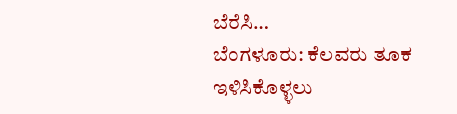ಬೆರೆಸಿ…
ಬೆಂಗಳೂರು: ಕೆಲವರು ತೂಕ ಇಳಿಸಿಕೊಳ್ಳಲು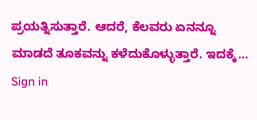ಪ್ರಯತ್ನಿಸುತ್ತಾರೆ. ಆದರೆ, ಕೆಲವರು ಏನನ್ನೂ ಮಾಡದೆ ತೂಕವನ್ನು ಕಳೆದುಕೊಳ್ಳುತ್ತಾರೆ. ಇದಕ್ಕೆ…
Sign in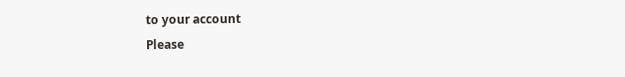to your account
Please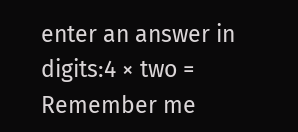enter an answer in digits:4 × two =
Remember me